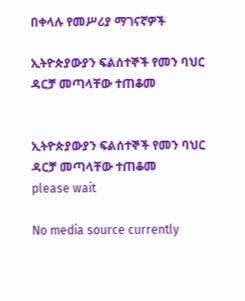በቀላሉ የመሥሪያ ማገናኛዎች

ኢትዮጵያውያን ፍልሰተኞች የመን ባህር ዳርቻ መጣላቸው ተጠቆመ


ኢትዮጵያውያን ፍልሰተኞች የመን ባህር ዳርቻ መጣላቸው ተጠቆመ
please wait

No media source currently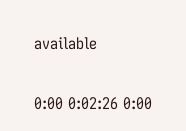available

0:00 0:02:26 0:00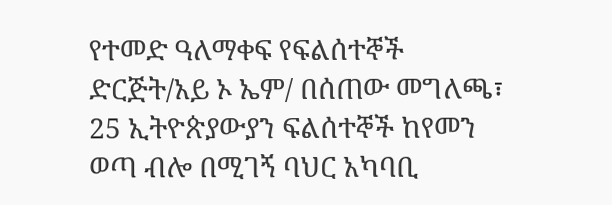የተመድ ዓለማቀፍ የፍልሰተኞች ድርጅት/አይ ኦ ኤም/ በሰጠው መግለጫ፣ 25 ኢትዮጵያውያን ፍልሰተኞች ከየመን ወጣ ብሎ በሚገኝ ባህር አካባቢ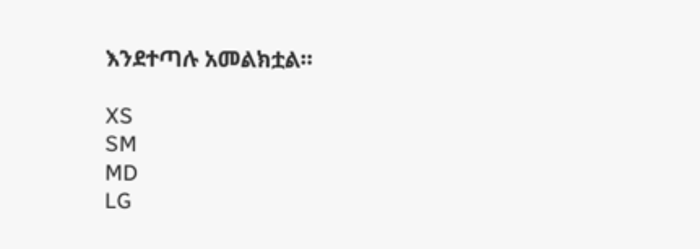እንደተጣሉ አመልክቷል።

XS
SM
MD
LG